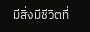มีสิ่งมีชีวิตที่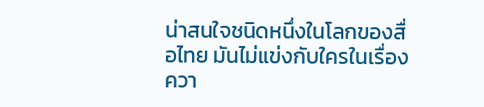น่าสนใจชนิดหนึ่งในโลกของสื่อไทย มันไม่แข่งกับใครในเรื่องควา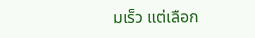มเร็ว แต่เลือก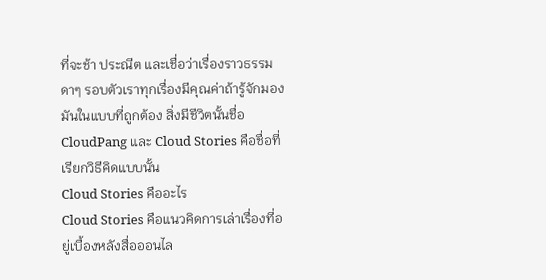ที่จะช้า ประณีต และเชื่อว่าเรื่องราวธรรมดาๆ รอบตัวเราทุกเรื่องมีคุณค่าถ้ารู้จักมองมันในแบบที่ถูกต้อง สิ่งมีชีวิตนั้นชื่อ CloudPang และ Cloud Stories คือชื่อที่เรียกวิธีคิดแบบนั้น
Cloud Stories คืออะไร
Cloud Stories คือแนวคิดการเล่าเรื่องที่อยู่เบื้องหลังสื่อออนไล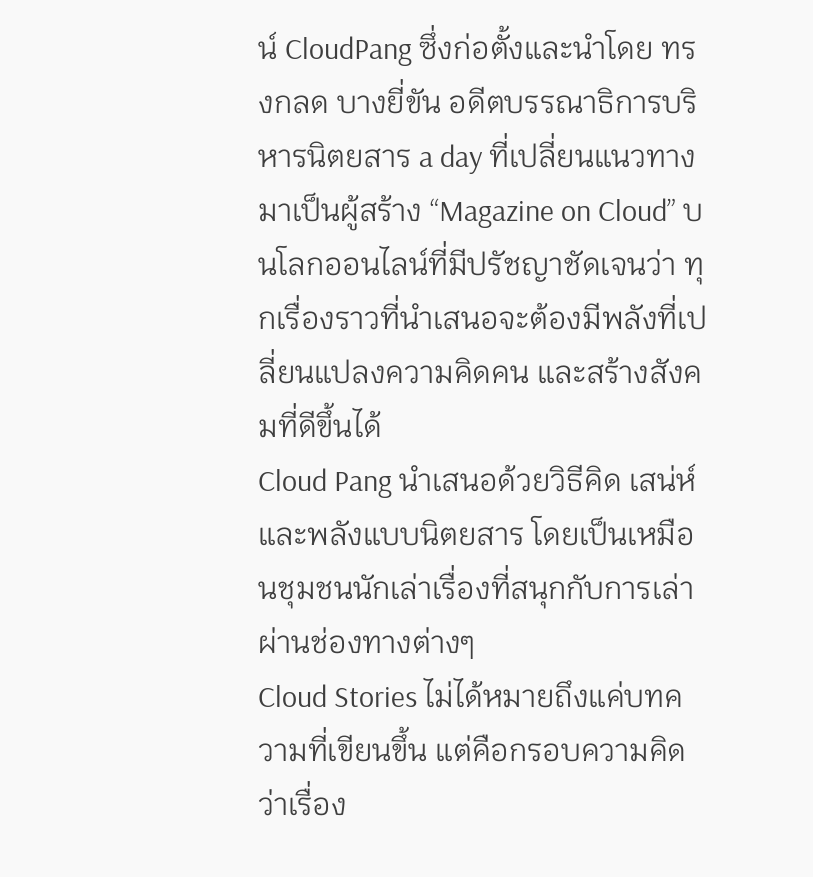น์ CloudPang ซึ่งก่อตั้งและนำโดย ทรงกลด บางยี่ขัน อดีตบรรณาธิการบริหารนิตยสาร a day ที่เปลี่ยนแนวทางมาเป็นผู้สร้าง “Magazine on Cloud” บนโลกออนไลน์ที่มีปรัชญาชัดเจนว่า ทุกเรื่องราวที่นำเสนอจะต้องมีพลังที่เปลี่ยนแปลงความคิดคน และสร้างสังคมที่ดีขึ้นได้
Cloud Pang นำเสนอด้วยวิธีคิด เสน่ห์ และพลังแบบนิตยสาร โดยเป็นเหมือนชุมชนนักเล่าเรื่องที่สนุกกับการเล่าผ่านช่องทางต่างๆ
Cloud Stories ไม่ได้หมายถึงแค่บทความที่เขียนขึ้น แต่คือกรอบความคิดว่าเรื่อง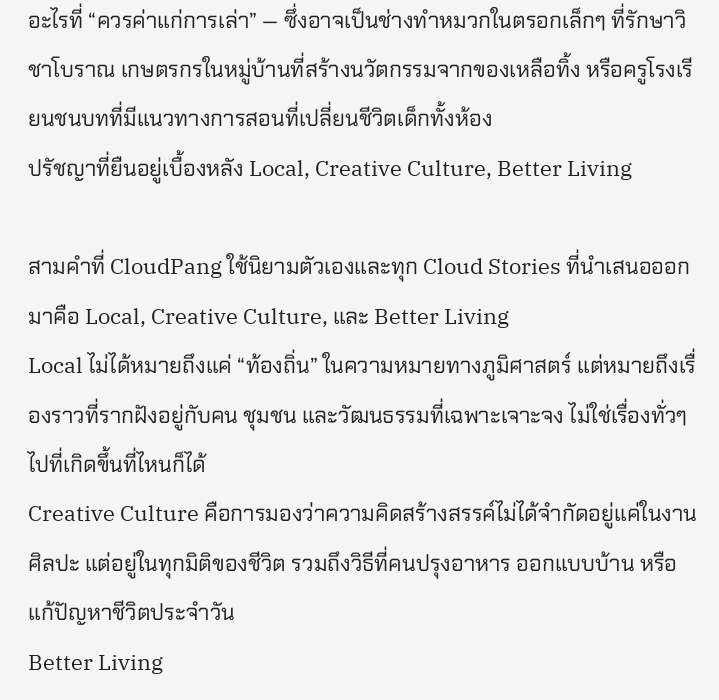อะไรที่ “ควรค่าแก่การเล่า” — ซึ่งอาจเป็นช่างทำหมวกในตรอกเล็กๆ ที่รักษาวิชาโบราณ เกษตรกรในหมู่บ้านที่สร้างนวัตกรรมจากของเหลือทิ้ง หรือครูโรงเรียนชนบทที่มีแนวทางการสอนที่เปลี่ยนชีวิตเด็กทั้งห้อง
ปรัชญาที่ยืนอยู่เบื้องหลัง Local, Creative Culture, Better Living

สามคำที่ CloudPang ใช้นิยามตัวเองและทุก Cloud Stories ที่นำเสนอออกมาคือ Local, Creative Culture, และ Better Living
Local ไม่ได้หมายถึงแค่ “ท้องถิ่น” ในความหมายทางภูมิศาสตร์ แต่หมายถึงเรื่องราวที่รากฝังอยู่กับคน ชุมชน และวัฒนธรรมที่เฉพาะเจาะจง ไม่ใช่เรื่องทั่วๆ ไปที่เกิดขึ้นที่ไหนก็ได้
Creative Culture คือการมองว่าความคิดสร้างสรรค์ไม่ได้จำกัดอยู่แค่ในงานศิลปะ แต่อยู่ในทุกมิติของชีวิต รวมถึงวิธีที่คนปรุงอาหาร ออกแบบบ้าน หรือแก้ปัญหาชีวิตประจำวัน
Better Living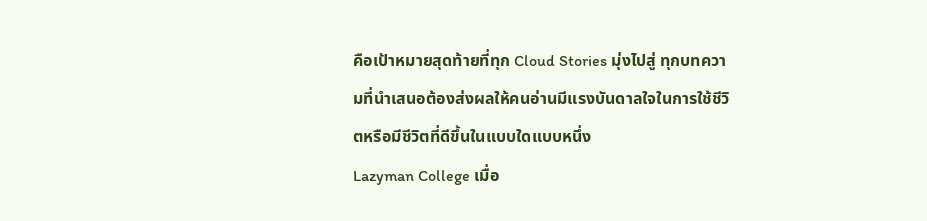คือเป้าหมายสุดท้ายที่ทุก Cloud Stories มุ่งไปสู่ ทุกบทความที่นำเสนอต้องส่งผลให้คนอ่านมีแรงบันดาลใจในการใช้ชีวิตหรือมีชีวิตที่ดีขึ้นในแบบใดแบบหนึ่ง
Lazyman College เมื่อ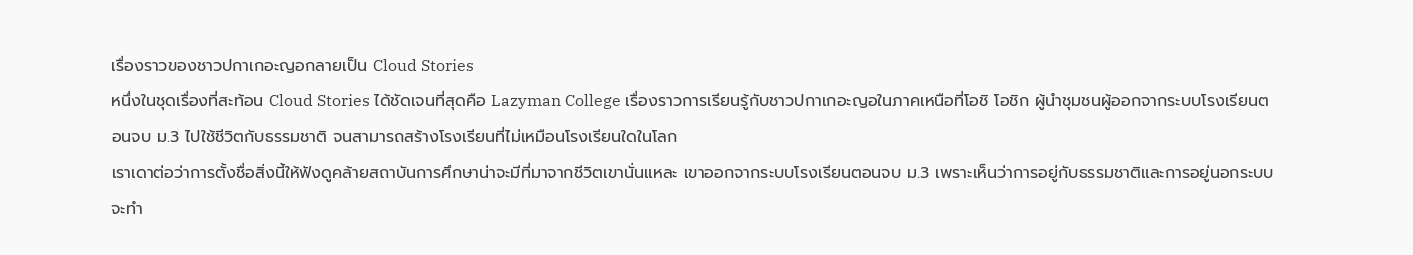เรื่องราวของชาวปกาเกอะญอกลายเป็น Cloud Stories
หนึ่งในชุดเรื่องที่สะท้อน Cloud Stories ได้ชัดเจนที่สุดคือ Lazyman College เรื่องราวการเรียนรู้กับชาวปกาเกอะญอในภาคเหนือที่โอชิ โอชิก ผู้นำชุมชนผู้ออกจากระบบโรงเรียนตอนจบ ม.3 ไปใช้ชีวิตกับธรรมชาติ จนสามารถสร้างโรงเรียนที่ไม่เหมือนโรงเรียนใดในโลก
เราเดาต่อว่าการตั้งชื่อสิ่งนี้ให้ฟังดูคล้ายสถาบันการศึกษาน่าจะมีที่มาจากชีวิตเขานั่นแหละ เขาออกจากระบบโรงเรียนตอนจบ ม.3 เพราะเห็นว่าการอยู่กับธรรมชาติและการอยู่นอกระบบจะทำ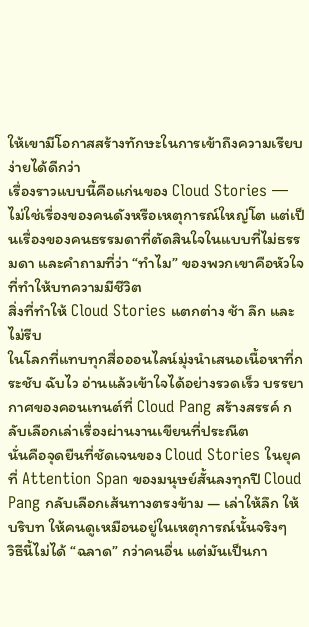ให้เขามีโอกาสสร้างทักษะในการเข้าถึงความเรียบง่ายได้ดีกว่า
เรื่องราวแบบนี้คือแก่นของ Cloud Stories — ไม่ใช่เรื่องของคนดังหรือเหตุการณ์ใหญ่โต แต่เป็นเรื่องของคนธรรมดาที่ตัดสินใจในแบบที่ไม่ธรรมดา และคำถามที่ว่า “ทำไม” ของพวกเขาคือหัวใจที่ทำให้บทความมีชีวิต
สิ่งที่ทำให้ Cloud Stories แตกต่าง ช้า ลึก และไม่รีบ
ในโลกที่แทบทุกสื่อออนไลน์มุ่งนำเสนอเนื้อหาที่กระชับ ฉับไว อ่านแล้วเข้าใจได้อย่างรวดเร็ว บรรยากาศของคอนเทนต์ที่ Cloud Pang สร้างสรรค์ กลับเลือกเล่าเรื่องผ่านงานเขียนที่ประณีต
นั่นคือจุดยืนที่ชัดเจนของ Cloud Stories ในยุคที่ Attention Span ของมนุษย์สั้นลงทุกปี Cloud Pang กลับเลือกเส้นทางตรงข้าม — เล่าให้ลึก ให้บริบท ให้คนดูเหมือนอยู่ในเหตุการณ์นั้นจริงๆ
วิธีนี้ไม่ได้ “ฉลาด” กว่าคนอื่น แต่มันเป็นกา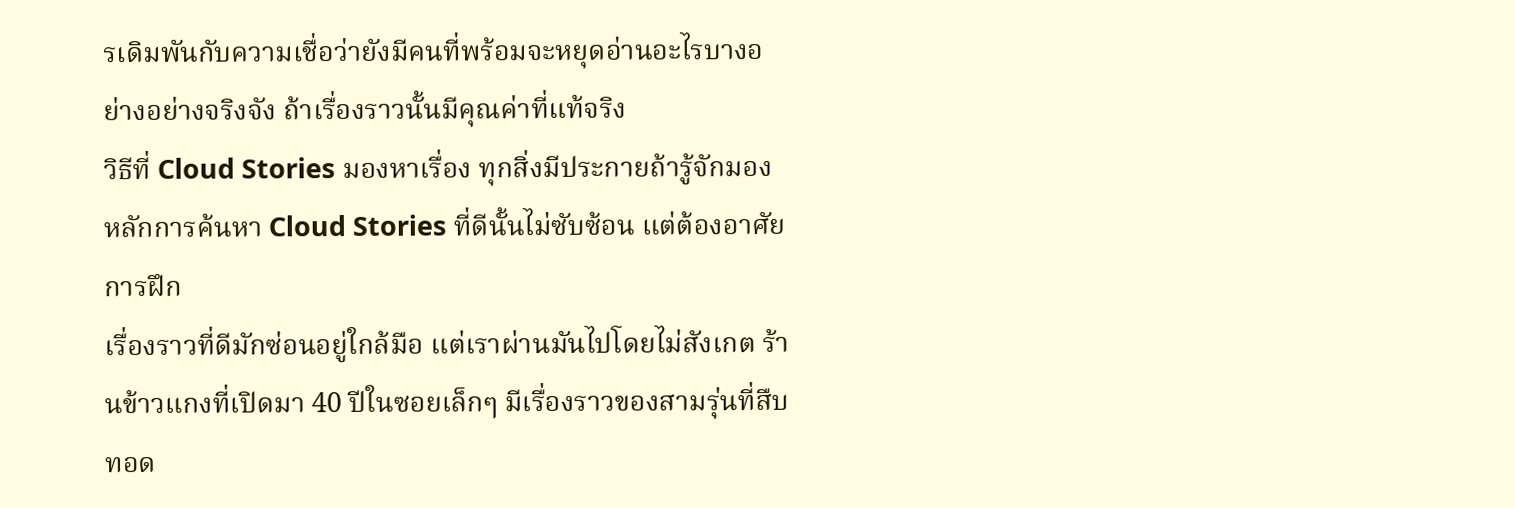รเดิมพันกับความเชื่อว่ายังมีคนที่พร้อมจะหยุดอ่านอะไรบางอย่างอย่างจริงจัง ถ้าเรื่องราวนั้นมีคุณค่าที่แท้จริง
วิธีที่ Cloud Stories มองหาเรื่อง ทุกสิ่งมีประกายถ้ารู้จักมอง
หลักการค้นหา Cloud Stories ที่ดีนั้นไม่ซับซ้อน แต่ต้องอาศัยการฝึก
เรื่องราวที่ดีมักซ่อนอยู่ใกล้มือ แต่เราผ่านมันไปโดยไม่สังเกต ร้านข้าวแกงที่เปิดมา 40 ปีในซอยเล็กๆ มีเรื่องราวของสามรุ่นที่สืบทอด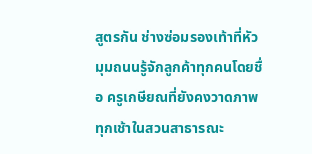สูตรกัน ช่างซ่อมรองเท้าที่หัวมุมถนนรู้จักลูกค้าทุกคนโดยชื่อ ครูเกษียณที่ยังคงวาดภาพทุกเช้าในสวนสาธารณะ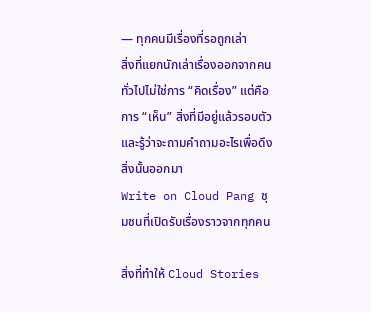— ทุกคนมีเรื่องที่รอถูกเล่า
สิ่งที่แยกนักเล่าเรื่องออกจากคนทั่วไปไม่ใช่การ “คิดเรื่อง” แต่คือการ “เห็น” สิ่งที่มีอยู่แล้วรอบตัว และรู้ว่าจะถามคำถามอะไรเพื่อดึงสิ่งนั้นออกมา
Write on Cloud Pang ชุมชนที่เปิดรับเรื่องราวจากทุกคน

สิ่งที่ทำให้ Cloud Stories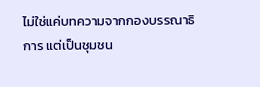ไม่ใช่แค่บทความจากกองบรรณาธิการ แต่เป็นชุมชน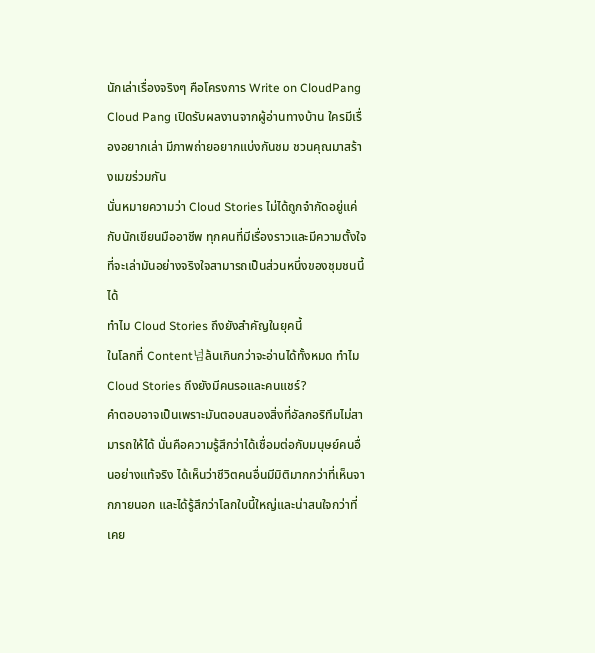นักเล่าเรื่องจริงๆ คือโครงการ Write on CloudPang
Cloud Pang เปิดรับผลงานจากผู้อ่านทางบ้าน ใครมีเรื่องอยากเล่า มีภาพถ่ายอยากแบ่งกันชม ชวนคุณมาสร้างเมฆร่วมกัน
นั่นหมายความว่า Cloud Stories ไม่ได้ถูกจำกัดอยู่แค่กับนักเขียนมืออาชีพ ทุกคนที่มีเรื่องราวและมีความตั้งใจที่จะเล่ามันอย่างจริงใจสามารถเป็นส่วนหนึ่งของชุมชนนี้ได้
ทำไม Cloud Stories ถึงยังสำคัญในยุคนี้
ในโลกที่ Content넘ล้นเกินกว่าจะอ่านได้ทั้งหมด ทำไม Cloud Stories ถึงยังมีคนรอและคนแชร์?
คำตอบอาจเป็นเพราะมันตอบสนองสิ่งที่อัลกอริทึมไม่สามารถให้ได้ นั่นคือความรู้สึกว่าได้เชื่อมต่อกับมนุษย์คนอื่นอย่างแท้จริง ได้เห็นว่าชีวิตคนอื่นมีมิติมากกว่าที่เห็นจากภายนอก และได้รู้สึกว่าโลกใบนี้ใหญ่และน่าสนใจกว่าที่เคย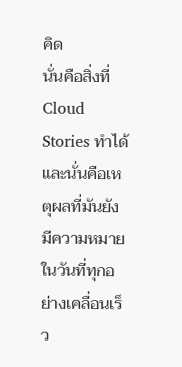คิด
นั่นคือสิ่งที่ Cloud Stories ทำได้ และนั่นคือเหตุผลที่มันยังมีความหมายในวันที่ทุกอย่างเคลื่อนเร็ว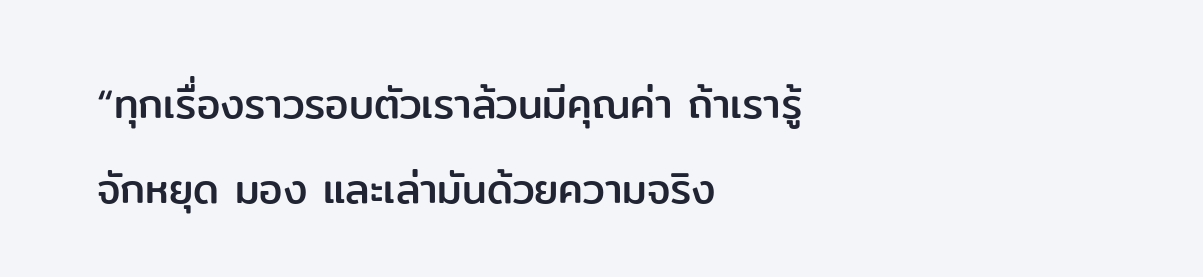“ทุกเรื่องราวรอบตัวเราล้วนมีคุณค่า ถ้าเรารู้จักหยุด มอง และเล่ามันด้วยความจริง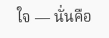ใจ — นั่นคือ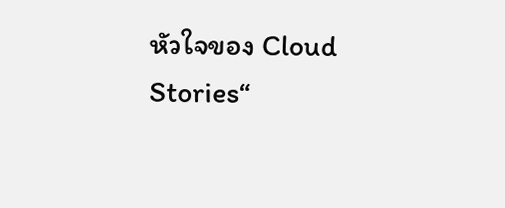หัวใจของ Cloud Stories“